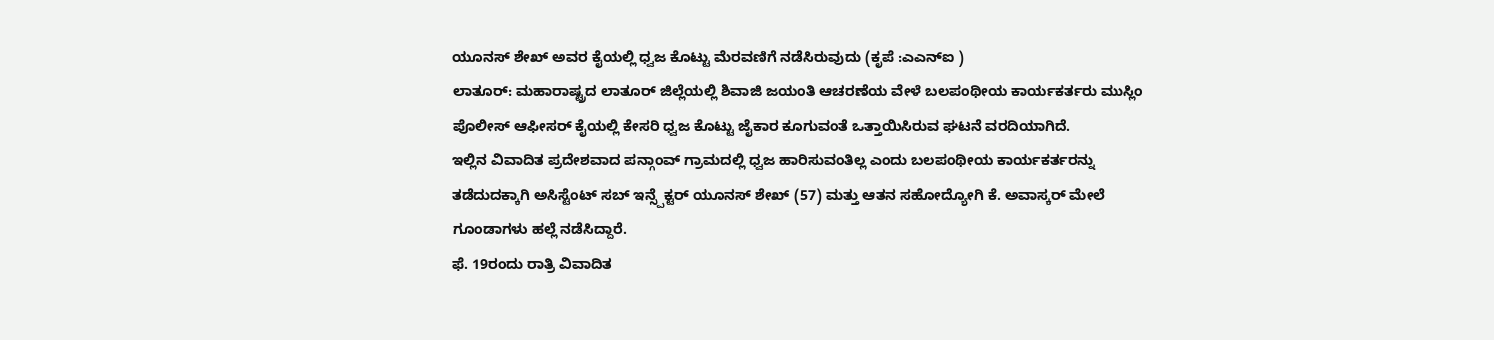ಯೂನಸ್ ಶೇಖ್ ಅವರ ಕೈಯಲ್ಲಿ ಧ್ವಜ ಕೊಟ್ಟು ಮೆರವಣಿಗೆ ನಡೆಸಿರುವುದು (ಕೃಪೆ :ಎಎನ್ಐ )
ಲಾತೂರ್: ಮಹಾರಾಷ್ಟ್ರದ ಲಾತೂರ್ ಜಿಲ್ಲೆಯಲ್ಲಿ ಶಿವಾಜಿ ಜಯಂತಿ ಆಚರಣೆಯ ವೇಳೆ ಬಲಪಂಥೀಯ ಕಾರ್ಯಕರ್ತರು ಮುಸ್ಲಿಂ ಪೊಲೀಸ್ ಆಫೀಸರ್ ಕೈಯಲ್ಲಿ ಕೇಸರಿ ಧ್ವಜ ಕೊಟ್ಟು ಜೈಕಾರ ಕೂಗುವಂತೆ ಒತ್ತಾಯಿಸಿರುವ ಘಟನೆ ವರದಿಯಾಗಿದೆ.
ಇಲ್ಲಿನ ವಿವಾದಿತ ಪ್ರದೇಶವಾದ ಪನ್ಗಾಂವ್ ಗ್ರಾಮದಲ್ಲಿ ಧ್ವಜ ಹಾರಿಸುವಂತಿಲ್ಲ ಎಂದು ಬಲಪಂಥೀಯ ಕಾರ್ಯಕರ್ತರನ್ನು ತಡೆದುದಕ್ಕಾಗಿ ಅಸಿಸ್ಟೆಂಟ್ ಸಬ್ ಇನ್ಸ್ಪೆಕ್ಟರ್ ಯೂನಸ್ ಶೇಖ್ (57) ಮತ್ತು ಆತನ ಸಹೋದ್ಯೋಗಿ ಕೆ. ಅವಾಸ್ಕರ್ ಮೇಲೆ ಗೂಂಡಾಗಳು ಹಲ್ಲೆ ನಡೆಸಿದ್ದಾರೆ.
ಫೆ. 19ರಂದು ರಾತ್ರಿ ವಿವಾದಿತ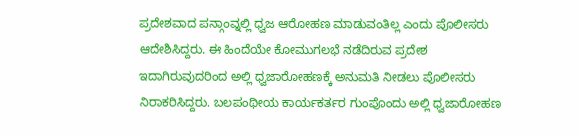ಪ್ರದೇಶವಾದ ಪನ್ಗಾಂವ್ನಲ್ಲಿ ಧ್ವಜ ಆರೋಹಣ ಮಾಡುವಂತಿಲ್ಲ ಎಂದು ಪೊಲೀಸರು ಆದೇಶಿಸಿದ್ದರು. ಈ ಹಿಂದೆಯೇ ಕೋಮುಗಲಭೆ ನಡೆದಿರುವ ಪ್ರದೇಶ ಇದಾಗಿರುವುದರಿಂದ ಅಲ್ಲಿ ಧ್ವಜಾರೋಹಣಕ್ಕೆ ಅನುಮತಿ ನೀಡಲು ಪೊಲೀಸರು ನಿರಾಕರಿಸಿದ್ದರು. ಬಲಪಂಥೀಯ ಕಾರ್ಯಕರ್ತರ ಗುಂಪೊಂದು ಅಲ್ಲಿ ಧ್ವಜಾರೋಹಣ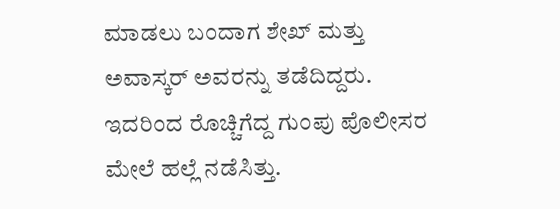ಮಾಡಲು ಬಂದಾಗ ಶೇಖ್ ಮತ್ತು ಅವಾಸ್ಕರ್ ಅವರನ್ನು ತಡೆದಿದ್ದರು. ಇದರಿಂದ ರೊಚ್ಚಿಗೆದ್ದ ಗುಂಪು ಪೊಲೀಸರ ಮೇಲೆ ಹಲ್ಲೆ ನಡೆಸಿತ್ತು.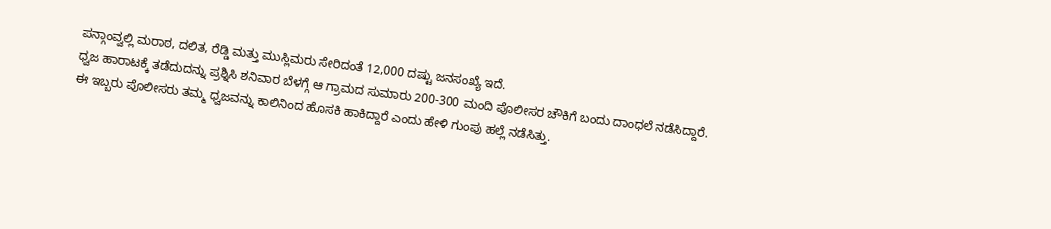ಪನ್ಗಾಂವ್ವಲ್ಲಿ ಮರಾಠ, ದಲಿತ, ರೆಡ್ಡಿ ಮತ್ತು ಮುಸ್ಲಿಮರು ಸೇರಿದಂತೆ 12,000 ದಷ್ಟು ಜನಸಂಖ್ಯೆ ಇದೆ.
ಧ್ವಜ ಹಾರಾಟಕ್ಕೆ ತಡೆದುದನ್ನು ಪ್ರಶ್ನಿಸಿ ಶನಿವಾರ ಬೆಳಗ್ಗೆ ಆ ಗ್ರಾಮದ ಸುಮಾರು 200-300 ಮಂದಿ ಪೊಲೀಸರ ಚೌಕಿಗೆ ಬಂದು ದಾಂಧಲೆ ನಡೆಸಿದ್ದಾರೆ. ಈ ಇಬ್ಬರು ಪೊಲೀಸರು ತಮ್ಮ ಧ್ವಜವನ್ನು ಕಾಲಿನಿಂದ ಹೊಸಕಿ ಹಾಕಿದ್ದಾರೆ ಎಂದು ಹೇಳಿ ಗುಂಪು ಹಲ್ಲೆ ನಡೆಸಿತ್ತು.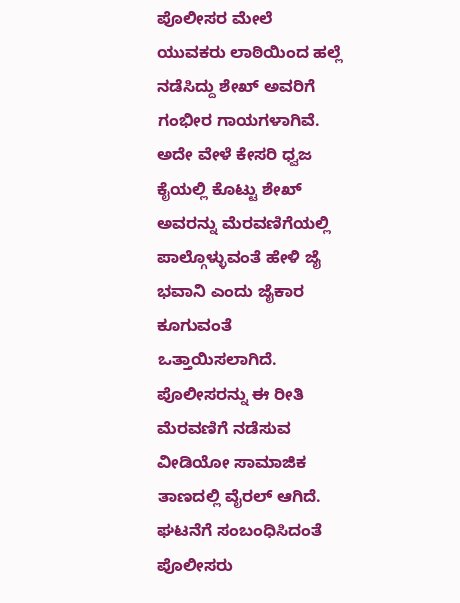ಪೊಲೀಸರ ಮೇಲೆ ಯುವಕರು ಲಾಠಿಯಿಂದ ಹಲ್ಲೆ ನಡೆಸಿದ್ದು ಶೇಖ್ ಅವರಿಗೆ ಗಂಭೀರ ಗಾಯಗಳಾಗಿವೆ.
ಅದೇ ವೇಳೆ ಕೇಸರಿ ಧ್ವಜ ಕೈಯಲ್ಲಿ ಕೊಟ್ಟು ಶೇಖ್ ಅವರನ್ನು ಮೆರವಣಿಗೆಯಲ್ಲಿ ಪಾಲ್ಗೊಳ್ಳುವಂತೆ ಹೇಳಿ ಜೈ ಭವಾನಿ ಎಂದು ಜೈಕಾರ ಕೂಗುವಂತೆ ಒತ್ತಾಯಿಸಲಾಗಿದೆ. ಪೊಲೀಸರನ್ನು ಈ ರೀತಿ ಮೆರವಣಿಗೆ ನಡೆಸುವ ವೀಡಿಯೋ ಸಾಮಾಜಿಕ ತಾಣದಲ್ಲಿ ವೈರಲ್ ಆಗಿದೆ.
ಘಟನೆಗೆ ಸಂಬಂಧಿಸಿದಂತೆ ಪೊಲೀಸರು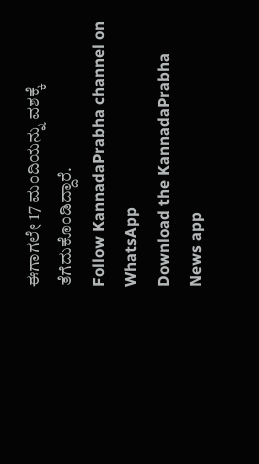ಈಗಾಗಲೇ 17 ಮಂದಿಯನ್ನು ವಶಕ್ಕೆ ತೆಗೆದುಕೊಂಡಿದ್ದಾರೆ.
Follow KannadaPrabha channel on WhatsApp
Download the KannadaPrabha News app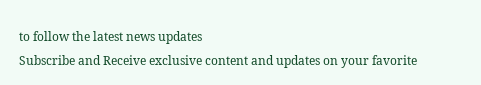to follow the latest news updates
Subscribe and Receive exclusive content and updates on your favorite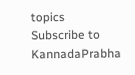topics
Subscribe to KannadaPrabha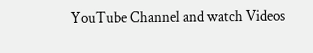YouTube Channel and watch Videos